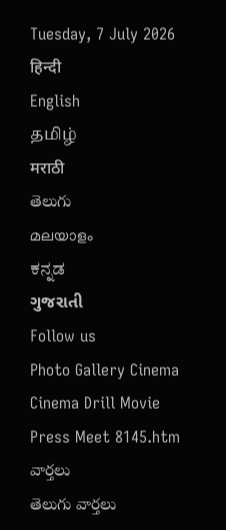Tuesday, 7 July 2026
हिन्दी
English
தமிழ்
मराठी
తెలుగు
മലയാളം
ಕನ್ನಡ
ગુજરાતી
Follow us
Photo Gallery Cinema Cinema Drill Movie Press Meet 8145.htm
వార్తలు
తెలుగు వార్తలు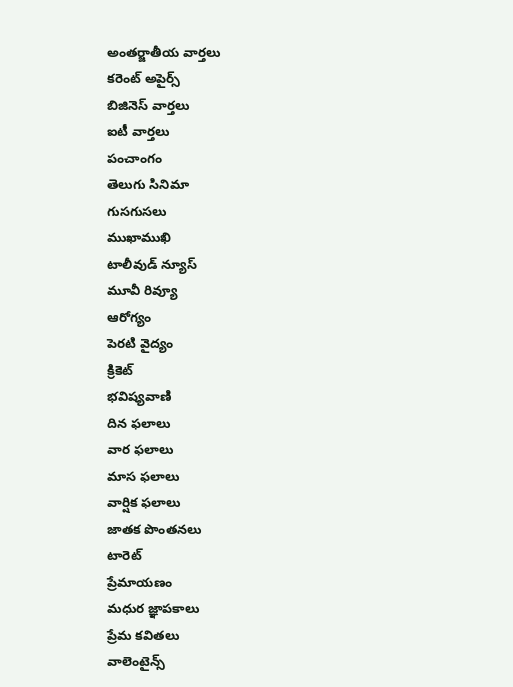అంతర్జాతీయ వార్తలు
కరెంట్ అపైర్స్
బిజినెస్ వార్తలు
ఐటీ వార్తలు
పంచాంగం
తెలుగు సినిమా
గుసగుసలు
ముఖాముఖి
టాలీవుడ్ న్యూస్
మూవీ రివ్యూ
ఆరోగ్యం
పెరటి వైద్యం
క్రికెట్
భవిష్యవాణి
దిన ఫలాలు
వార ఫలాలు
మాస ఫలాలు
వార్షిక ఫలాలు
జాతక పొంతనలు
టారెట్
ప్రేమాయణం
మధుర జ్ఞాపకాలు
ప్రేమ కవితలు
వాలెంటైన్స్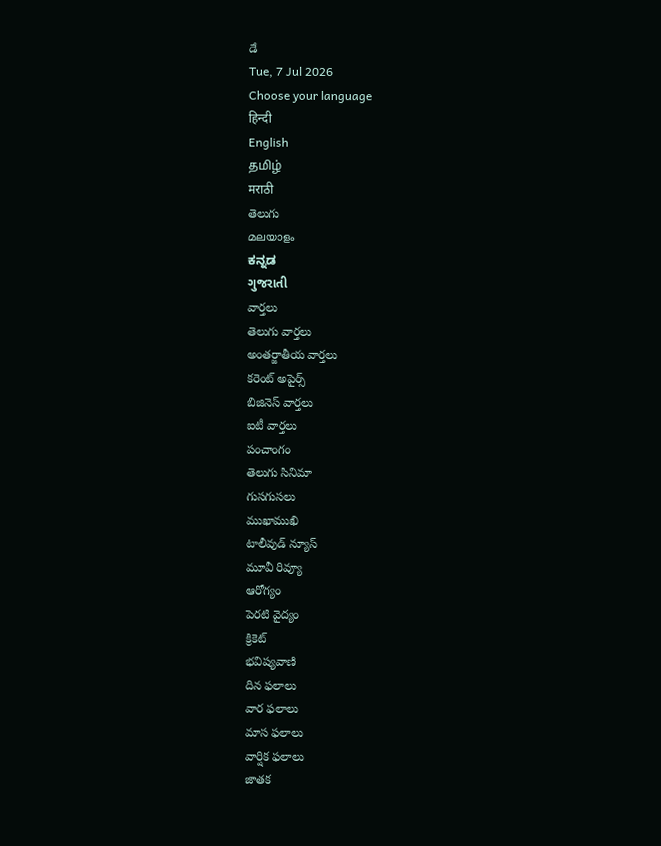డే
Tue, 7 Jul 2026
Choose your language
हिन्दी
English
தமிழ்
मराठी
తెలుగు
മലയാളം
ಕನ್ನಡ
ગુજરાતી
వార్తలు
తెలుగు వార్తలు
అంతర్జాతీయ వార్తలు
కరెంట్ అపైర్స్
బిజినెస్ వార్తలు
ఐటీ వార్తలు
పంచాంగం
తెలుగు సినిమా
గుసగుసలు
ముఖాముఖి
టాలీవుడ్ న్యూస్
మూవీ రివ్యూ
ఆరోగ్యం
పెరటి వైద్యం
క్రికెట్
భవిష్యవాణి
దిన ఫలాలు
వార ఫలాలు
మాస ఫలాలు
వార్షిక ఫలాలు
జాతక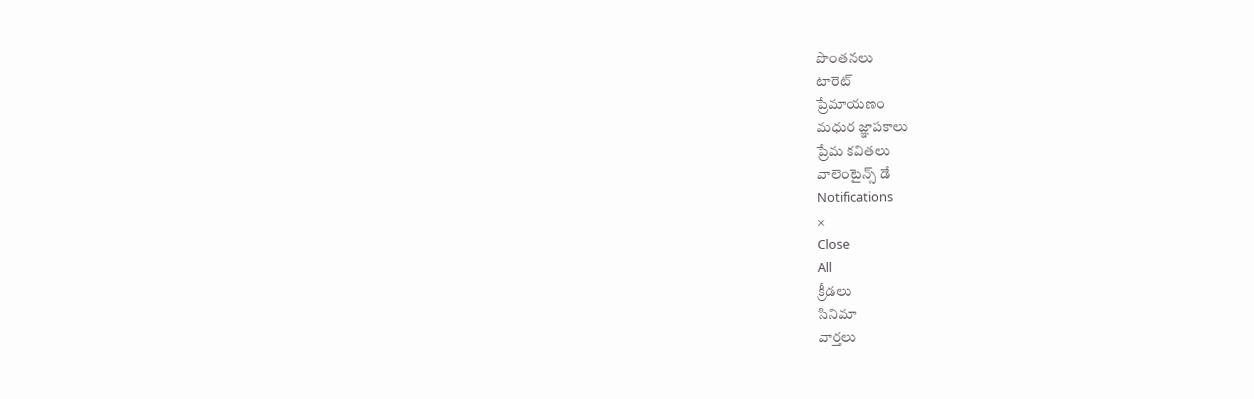పొంతనలు
టారెట్
ప్రేమాయణం
మధుర జ్ఞాపకాలు
ప్రేమ కవితలు
వాలెంటైన్స్ డే
Notifications
×
Close
All
క్రీడలు
సినిమా
వార్తలు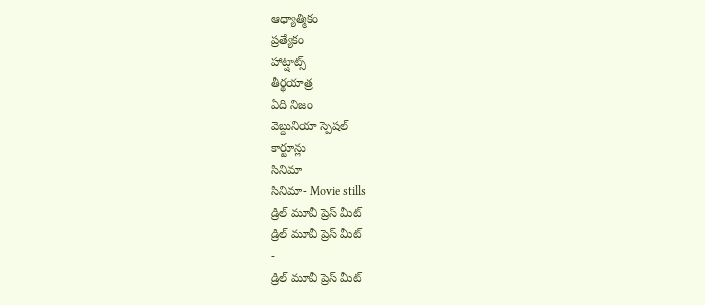ఆధ్యాత్మికం
ప్రత్యేకం
హాట్షాట్స్
తీర్థయాత్ర
ఏది నిజం
వెబ్దునియా స్పెషల్
కార్టూన్లు
సినిమా
సినిమా- Movie stills
డ్రిల్ మూవీ ప్రెస్ మీట్
డ్రిల్ మూవీ ప్రెస్ మీట్
-
డ్రిల్ మూవీ ప్రెస్ మీట్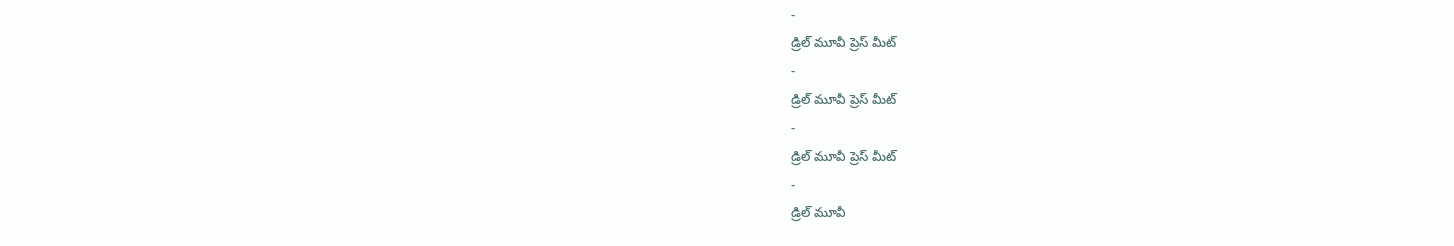-
డ్రిల్ మూవీ ప్రెస్ మీట్
-
డ్రిల్ మూవీ ప్రెస్ మీట్
-
డ్రిల్ మూవీ ప్రెస్ మీట్
-
డ్రిల్ మూవీ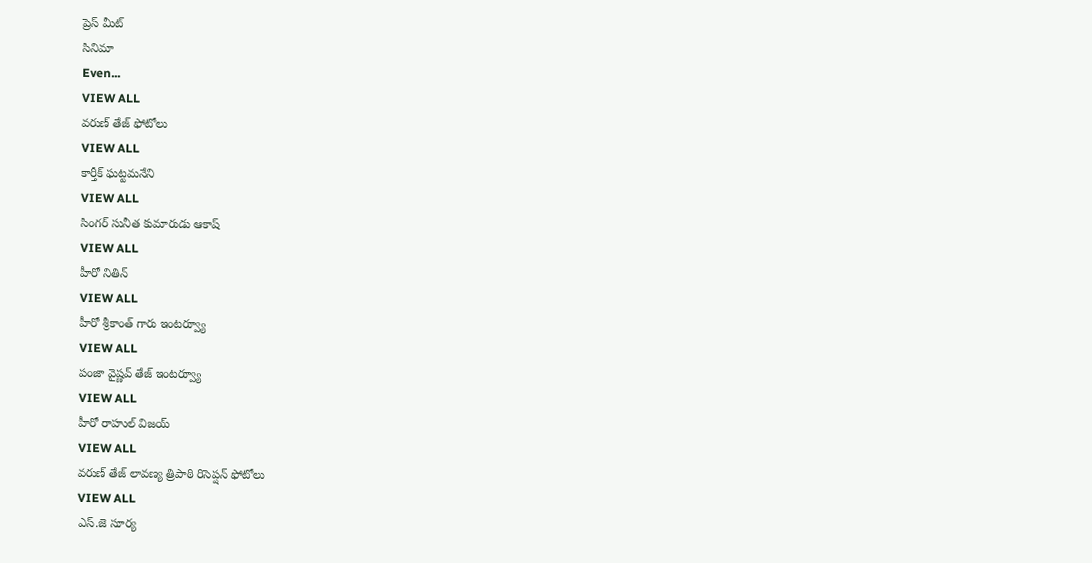ప్రెస్ మీట్
సినిమా
Even...
VIEW ALL
వరుణ్ తేజ్ ఫోటోలు
VIEW ALL
కార్తీక్ ఘట్టమనేని
VIEW ALL
సింగర్ సునీత కుమారుడు ఆకాష్
VIEW ALL
హీరో నితిన్
VIEW ALL
హీరో శ్రీకాంత్ గారు ఇంటర్వ్యూ
VIEW ALL
పంజా వైష్ణవ్ తేజ్ ఇంటర్వ్యూ
VIEW ALL
హీరో రాహుల్ విజయ్
VIEW ALL
వరుణ్ తేజ్ లావణ్య త్రిపాఠి రిసెప్షన్ ఫోటోలు
VIEW ALL
ఎస్.జె సూర్య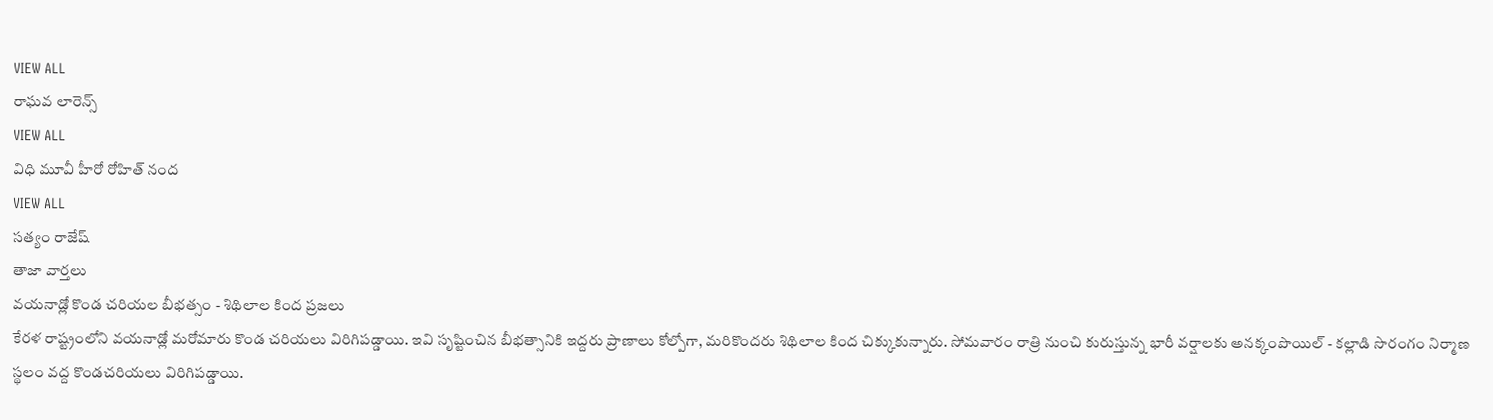VIEW ALL
రాఘవ లారెన్స్
VIEW ALL
విధి మూవీ హీరో రోహిత్ నంద
VIEW ALL
సత్యం రాజేష్
తాజా వార్తలు
వయనాడ్లో కొండ చరియల బీభత్సం - శిథిలాల కింద ప్రజలు
కేరళ రాష్ట్రంలోని వయనాడ్లో మరోమారు కొండ చరియలు విరిగిపడ్డాయి. ఇవి సృష్టించిన బీభత్సానికి ఇద్దరు ప్రాణాలు కోల్పోగా, మరికొందరు శిథిలాల కింద చిక్కుకున్నారు. సోమవారం రాత్రి నుంచి కురుస్తున్న భారీ వర్షాలకు అనక్కంపొయిల్ - కల్లాడి సొరంగం నిర్మాణ స్థలం వద్ద కొండచరియలు విరిగిపడ్డాయి.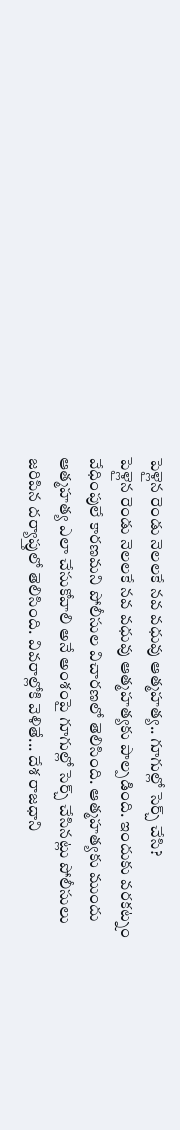పెళ్లైన రెండు నెలలకే నవ వధువు ఆత్మహత్య.. గూగుల్లో సెర్చ్ చేసి?
పెళ్లైన రెండు నెలలకే నవ వధువు ఆత్మహత్యకు పాల్పడింది. ఇందుకు వరకట్నం వేధింపులే కారణమని పోలీసుల విచారణలో తెలిసింది. ఆత్మహత్యకు ముందు ఆత్మహత్య ఎలా చేసుకోవాలి అనే అంశంపై గూగుల్లో సెర్చ్ చేసినట్లు పోలీసులు జరిపిన దర్యాప్తులో తెలిసింది. వివరాల్లోకి వెళితే... దేశ రాజధాని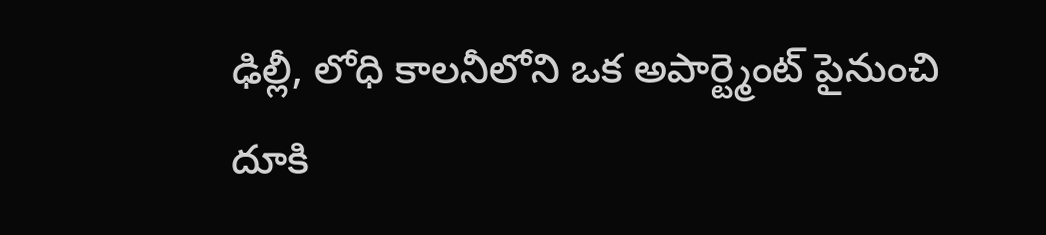ఢిల్లీ, లోధి కాలనీలోని ఒక అపార్ట్మెంట్ పైనుంచి దూకి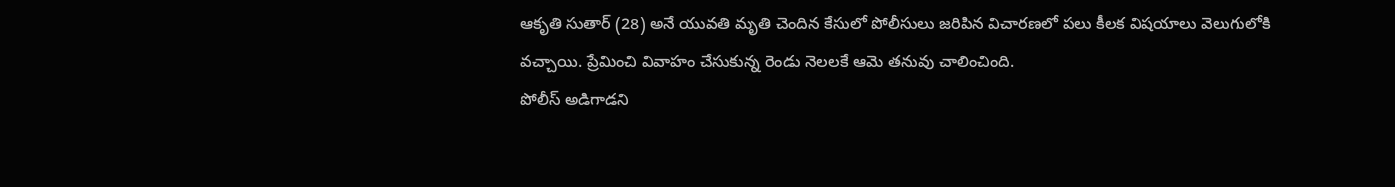ఆకృతి సుతార్ (28) అనే యువతి మృతి చెందిన కేసులో పోలీసులు జరిపిన విచారణలో పలు కీలక విషయాలు వెలుగులోకి వచ్చాయి. ప్రేమించి వివాహం చేసుకున్న రెండు నెలలకే ఆమె తనువు చాలించింది.
పోలీస్ అడిగాడని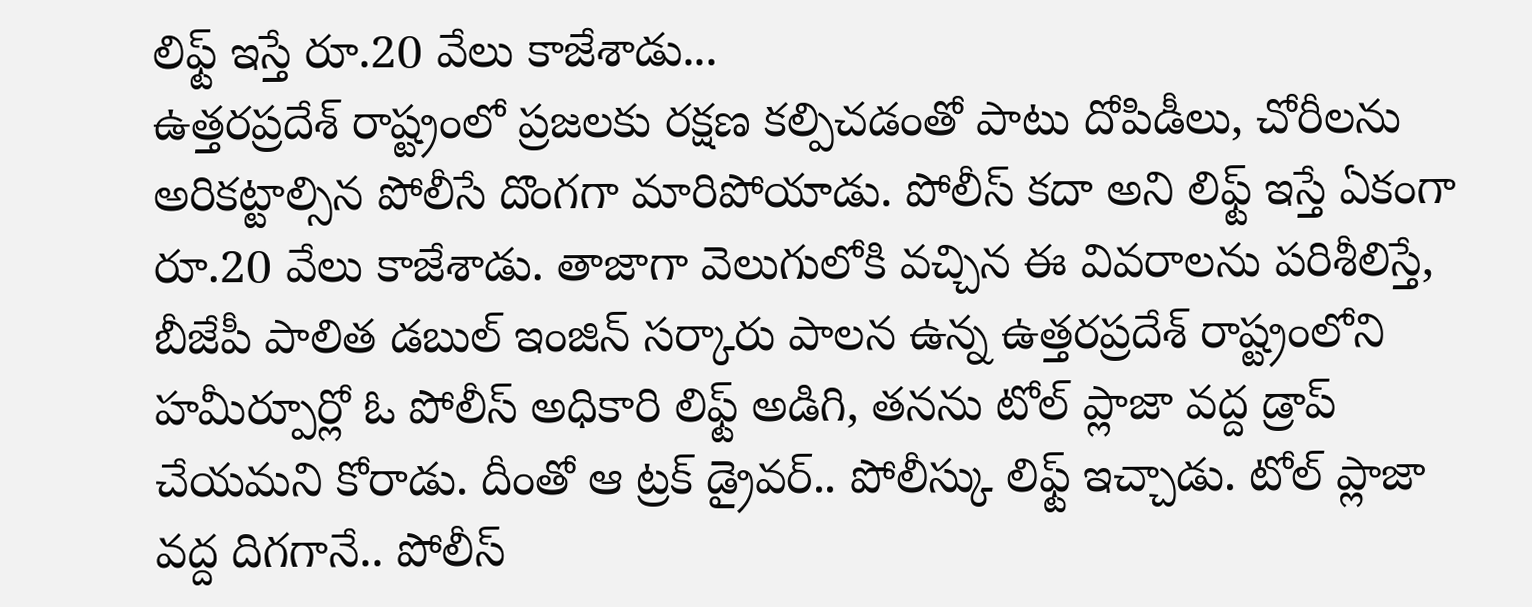లిఫ్ట్ ఇస్తే రూ.20 వేలు కాజేశాడు...
ఉత్తరప్రదేశ్ రాష్ట్రంలో ప్రజలకు రక్షణ కల్పిచడంతో పాటు దోపిడీలు, చోరీలను అరికట్టాల్సిన పోలీసే దొంగగా మారిపోయాడు. పోలీస్ కదా అని లిఫ్ట్ ఇస్తే ఏకంగా రూ.20 వేలు కాజేశాడు. తాజాగా వెలుగులోకి వచ్చిన ఈ వివరాలను పరిశీలిస్తే, బీజేపీ పాలిత డబుల్ ఇంజిన్ సర్కారు పాలన ఉన్న ఉత్తరప్రదేశ్ రాష్ట్రంలోని హమీర్పూర్లో ఓ పోలీస్ అధికారి లిఫ్ట్ అడిగి, తనను టోల్ ప్లాజా వద్ద డ్రాప్ చేయమని కోరాడు. దీంతో ఆ ట్రక్ డ్రైవర్.. పోలీస్కు లిఫ్ట్ ఇచ్చాడు. టోల్ ప్లాజా వద్ద దిగగానే.. పోలీస్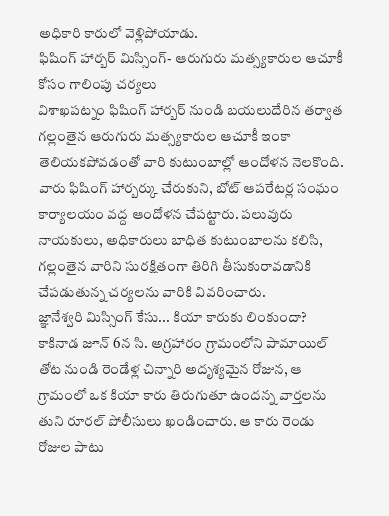అధికారి కారులో వెళ్లిపోయాడు.
ఫిషింగ్ హార్బర్ మిస్సింగ్- ఆరుగురు మత్స్యకారుల ఆచూకీ కోసం గాలింపు చర్యలు
విశాఖపట్నం ఫిషింగ్ హార్బర్ నుండి బయలుదేరిన తర్వాత గల్లంతైన ఆరుగురు మత్స్యకారుల ఆచూకీ ఇంకా తెలియకపోవడంతో వారి కుటుంబాల్లో ఆందోళన నెలకొంది. వారు ఫిషింగ్ హార్బర్కు చేరుకుని, బోట్ ఆపరేటర్ల సంఘం కార్యాలయం వద్ద ఆందోళన చేపట్టారు. పలువురు నాయకులు, అధికారులు బాధిత కుటుంబాలను కలిసి, గల్లంతైన వారిని సురక్షితంగా తిరిగి తీసుకురావడానికి చేపడుతున్న చర్యలను వారికి వివరించారు.
జ్ఞానేశ్వరి మిస్సింగ్ కేసు... కియా కారుకు లింకుందా?
కాకినాడ జూన్ 6న సి. అగ్రహారం గ్రామంలోని పామాయిల్ తోట నుండి రెండేళ్ల చిన్నారి అదృశ్యమైన రోజున, ఆ గ్రామంలో ఒక కియా కారు తిరుగుతూ ఉందన్న వార్తలను తుని రూరల్ పోలీసులు ఖండించారు. ఆ కారు రెండు రోజుల పాటు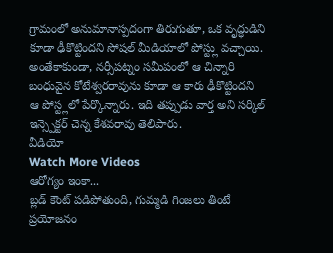గ్రామంలో అనుమానాస్పదంగా తిరుగుతూ, ఒక వృద్ధుడిని కూడా ఢీకొట్టిందని సోషల్ మీడియాలో పోస్ట్లు వచ్చాయి. అంతేకాకుండా, నర్సీపట్నం సమీపంలో ఆ చిన్నారి బంధువైన కోటేశ్వరరావును కూడా ఆ కారు ఢీకొట్టిందని ఆ పోస్ట్లలో పేర్కొన్నారు. ఇది తప్పుడు వార్త అని సర్కిల్ ఇన్స్పెక్టర్ చెన్న కేశవరావు తెలిపారు.
వీడియో
Watch More Videos
ఆరోగ్యం ఇంకా...
బ్లడ్ కౌంట్ పడిపోతుంది, గుమ్మడి గింజలు తింటే ప్రయోజనం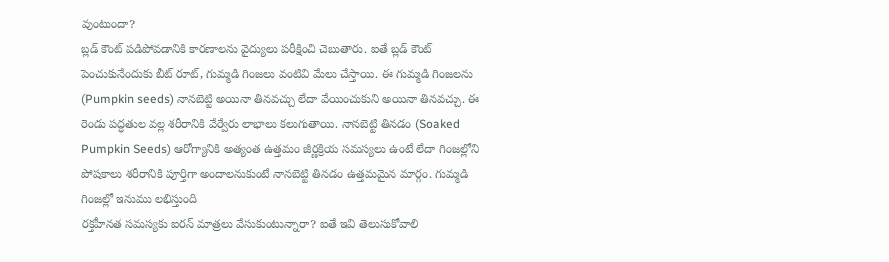వుంటుందా?
బ్లడ్ కౌంట్ పడిపోవడానికి కారణాలను వైద్యులు పరీక్షించి చెబుతారు. ఐతే బ్లడ్ కౌంట్ పెంచుకునేందుకు బీట్ రూట్, గుమ్మడి గింజలు వంటివి మేలు చేస్తాయి. ఈ గుమ్మడి గింజలను (Pumpkin seeds) నానబెట్టి అయినా తినవచ్చు లేదా వేయించుకుని అయినా తినవచ్చు. ఈ రెండు పద్ధతుల వల్ల శరీరానికి వేర్వేరు లాభాలు కలుగుతాయి. నానబెట్టి తినడం (Soaked Pumpkin Seeds) ఆరోగ్యానికి అత్యంత ఉత్తమం జీర్ణక్రియ సమస్యలు ఉంటే లేదా గింజల్లోని పోషకాలు శరీరానికి పూర్తిగా అందాలనుకుంటే నానబెట్టి తినడం ఉత్తమమైన మార్గం. గుమ్మడి గింజల్లో ఇనుము లభిస్తుంది
రక్తహీనత సమస్యకు ఐరన్ మాత్రలు వేసుకుంటున్నారా? ఐతే ఇవి తెలుసుకోవాలి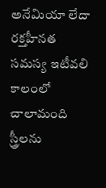అనేమియా లేదా రక్తహీనత సమస్య ఇటీవలి కాలంలో చాలామంది స్త్రీలను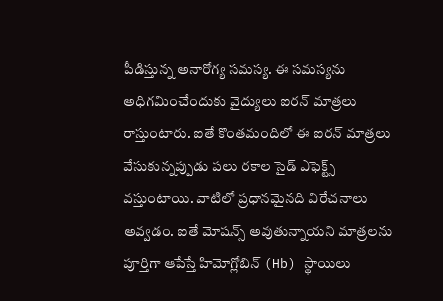పీడిస్తున్న అనారోగ్య సమస్య. ఈ సమస్యను అధిగమించేందుకు వైద్యులు ఐరన్ మాత్రలు రాస్తుంటారు. ఐతే కొంతమందిలో ఈ ఐరన్ మాత్రలు వేసుకున్నప్పుడు పలు రకాల సైడ్ ఎఫెక్ట్స్ వస్తుంటాయి. వాటిలో ప్రధానమైనది విరేచనాలు అవ్వడం. ఐతే మోషన్స్ అవుతున్నాయని మాత్రలను పూర్తిగా ఆపేస్తే హిమోగ్లోబిన్ (Hb) స్థాయిలు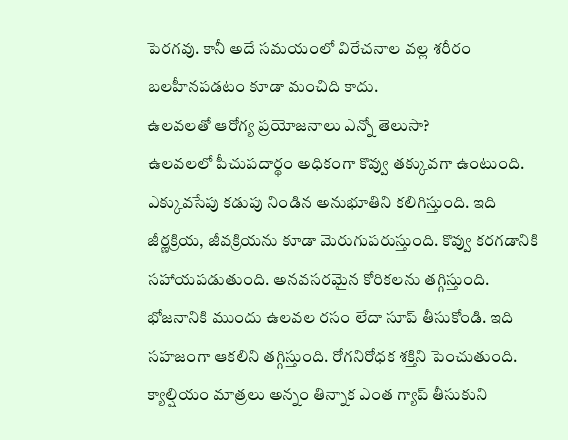పెరగవు. కానీ అదే సమయంలో విరేచనాల వల్ల శరీరం బలహీనపడటం కూడా మంచిది కాదు.
ఉలవలతో ఆరోగ్య ప్రయోజనాలు ఎన్నో తెలుసా?
ఉలవలలో పీచుపదార్థం అధికంగా కొవ్వు తక్కువగా ఉంటుంది. ఎక్కువసేపు కడుపు నిండిన అనుభూతిని కలిగిస్తుంది. ఇది జీర్ణక్రియ, జీవక్రియను కూడా మెరుగుపరుస్తుంది. కొవ్వు కరగడానికి సహాయపడుతుంది. అనవసరమైన కోరికలను తగ్గిస్తుంది. భోజనానికి ముందు ఉలవల రసం లేదా సూప్ తీసుకోండి. ఇది సహజంగా ఆకలిని తగ్గిస్తుంది. రోగనిరోధక శక్తిని పెంచుతుంది.
క్యాల్షియం మాత్రలు అన్నం తిన్నాక ఎంత గ్యాప్ తీసుకుని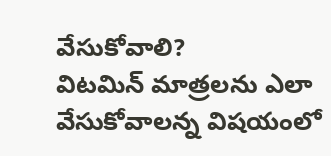వేసుకోవాలి?
విటమిన్ మాత్రలను ఎలా వేసుకోవాలన్న విషయంలో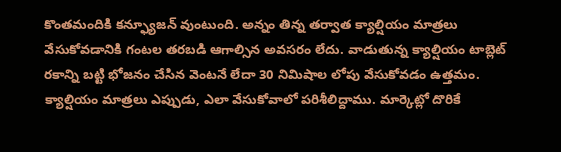కొంతమందికి కన్ఫ్యూజన్ వుంటుంది. అన్నం తిన్న తర్వాత క్యాల్షియం మాత్రలు వేసుకోవడానికి గంటల తరబడి ఆగాల్సిన అవసరం లేదు. వాడుతున్న క్యాల్షియం టాబ్లెట్ రకాన్ని బట్టి భోజనం చేసిన వెంటనే లేదా 30 నిమిషాల లోపు వేసుకోవడం ఉత్తమం. క్యాల్షియం మాత్రలు ఎప్పుడు, ఎలా వేసుకోవాలో పరిశీలిద్దాము. మార్కెట్లో దొరికే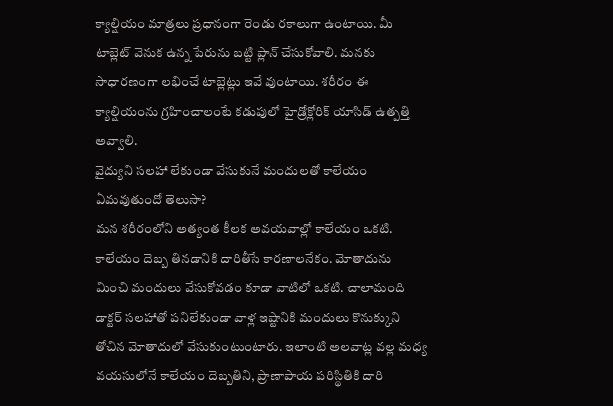క్యాల్షియం మాత్రలు ప్రధానంగా రెండు రకాలుగా ఉంటాయి. మీ టాబ్లెట్ వెనుక ఉన్న పేరును బట్టి ప్లాన్ చేసుకోవాలి. మనకు సాధారణంగా లభించే టాబ్లెట్లు ఇవే వుంటాయి. శరీరం ఈ క్యాల్షియంను గ్రహించాలంటే కడుపులో హైడ్రోక్లోరిక్ యాసిడ్ ఉత్పత్తి అవ్వాలి.
వైద్యుని సలహా లేకుండా వేసుకునే మందులతో కాలేయం ఏమవుతుందో తెలుసా?
మన శరీరంలోని అత్యంత కీలక అవయవాల్లో కాలేయం ఒకటి. కాలేయం దెబ్బ తినడానికి దారితీసే కారణాలనేకం. మోతాదును మించి మందులు వేసుకోవడం కూడా వాటిలో ఒకటి. చాలామంది డాక్టర్ సలహాతో పనిలేకుండా వాళ్ల ఇష్టానికి మందులు కొనుక్కుని తోచిన మోతాదులో వేసుకుంటుంటారు. ఇలాంటి అలవాట్ల వల్ల మధ్య వయసులోనే కాలేయం దెబ్బతిని, ప్రాణాపాయ పరిస్థితికి దారి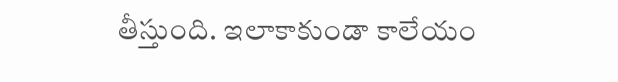తీస్తుంది. ఇలాకాకుండా కాలేయం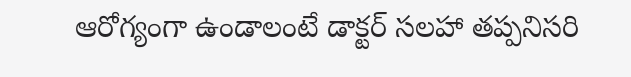ఆరోగ్యంగా ఉండాలంటే డాక్టర్ సలహా తప్పనిసరి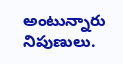అంటున్నారు నిపుణులు.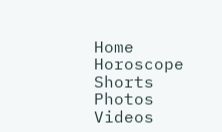Home
Horoscope
Shorts
Photos
Videos